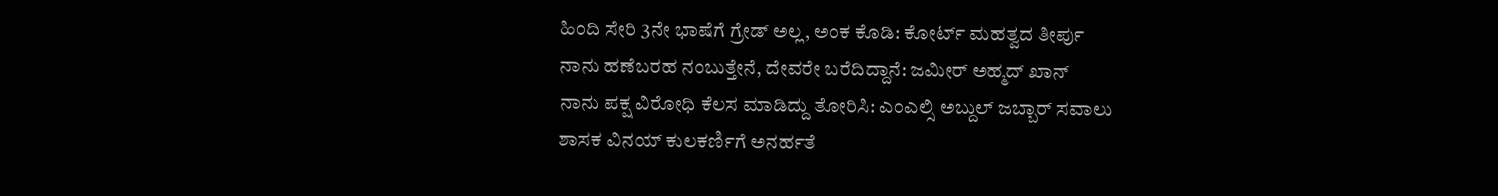ಹಿಂದಿ ಸೇರಿ 3ನೇ ಭಾಷೆಗೆ ಗ್ರೇಡ್ ಅಲ್ಲ, ಅಂಕ ಕೊಡಿ: ಕೋರ್ಟ್ ಮಹತ್ವದ ತೀರ್ಪು
ನಾನು ಹಣೆಬರಹ ನಂಬುತ್ತೇನೆ, ದೇವರೇ ಬರೆದಿದ್ದಾನೆ: ಜಮೀರ್ ಅಹ್ಮದ್ ಖಾನ್
ನಾನು ಪಕ್ಷ ವಿರೋಧಿ ಕೆಲಸ ಮಾಡಿದ್ದು ತೋರಿಸಿ: ಎಂಎಲ್ಸಿ ಅಬ್ದುಲ್ ಜಬ್ಬಾರ್ ಸವಾಲು
ಶಾಸಕ ವಿನಯ್ ಕುಲಕರ್ಣಿಗೆ ಅನರ್ಹತೆ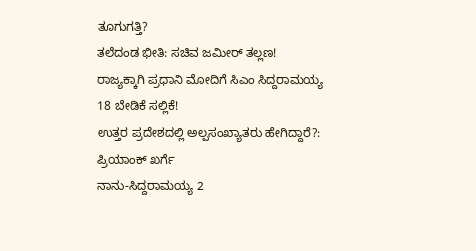ತೂಗುಗತ್ತಿ?
ತಲೆದಂಡ ಭೀತಿ: ಸಚಿವ ಜಮೀರ್ ತಲ್ಲಣ!
ರಾಜ್ಯಕ್ಕಾಗಿ ಪ್ರಧಾನಿ ಮೋದಿಗೆ ಸಿಎಂ ಸಿದ್ದರಾಮಯ್ಯ 18 ಬೇಡಿಕೆ ಸಲ್ಲಿಕೆ!
ಉತ್ತರ ಪ್ರದೇಶದಲ್ಲಿ ಅಲ್ಪಸಂಖ್ಯಾತರು ಹೇಗಿದ್ದಾರೆ?: ಪ್ರಿಯಾಂಕ್ ಖರ್ಗೆ
ನಾನು-ಸಿದ್ದರಾಮಯ್ಯ 2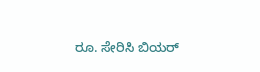ರೂ. ಸೇರಿಸಿ ಬಿಯರ್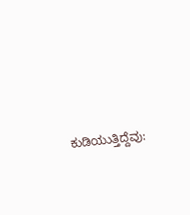ಕುಡಿಯುತ್ತಿದ್ದೆವು: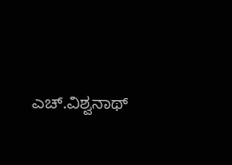ಎಚ್.ವಿಶ್ವನಾಥ್